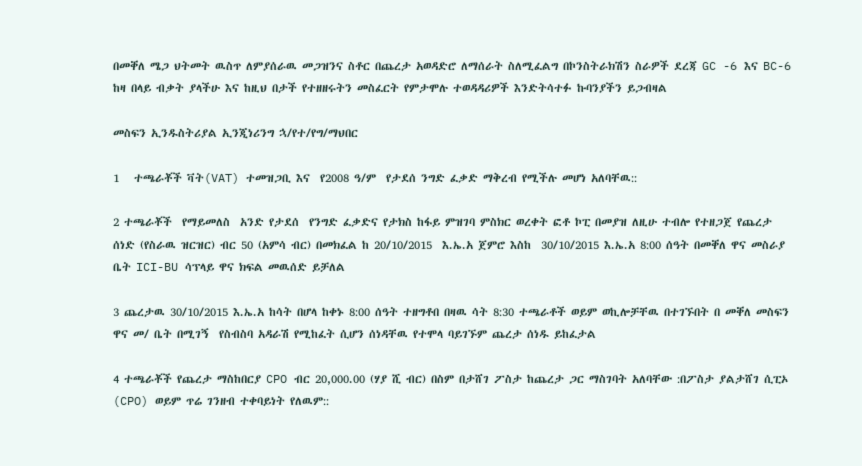በመቐለ ሜጋ ህትመት ዉስጥ ለምያሰራዉ መጋዝንና ስቶር በጨረታ አወዳድሮ ለማሰራት ስለሚፈልግ በኮንስትራክሽን ስራዎች ደረጃ GC -6 እና BC-6 ከዛ በላይ ብቃት ያላችሁ እና ከዚህ በታች የተዘዘሩትን መስፈርት የምታሞሉ ተወዳዳሪዎች እንድትሳተፉ ኩባንያችን ይጋብዛል

መስፍን ኢንዱስትሪያል ኢንጂነሪንግ ኋ/የተ/የግ/ማህበር

1   ተጫራቾች ቫት(VAT) ተመዝጋቢ እና  የ2008 ዓ/ም  የታደሰ ንግድ ፈቃድ ማቅረብ የሚችሉ መሆነ አለባቸዉ::

2 ተጫራቾች  የማይመለስ  አንድ የታደሰ  የንግድ ፈቃድና የታክስ ከፋይ ምዝገባ ምስክር ወረቀት ፎቶ ኮፒ በመያዝ ለዚሁ ተብሎ የተዘጋጀ የጨረታ ሰነድ (የስራዉ ዝርዝር) ብር 50 (አምሳ ብር) በመክፈል ከ 20/10/2015  እ.ኤ.አ ጀምሮ እስከ  30/10/2015 እ.ኤ.አ 8:00 ሰዓት በመቐለ ዋና መስራያ ቤት ICI-BU ሳፕላይ ዋና ክፍል መዉሰድ ይቻለል

3 ጨረታዉ 30/10/2015 እ.ኤ.አ ከሳት በሆላ ከቀኑ 8:00 ሰዓት ተዘግቶበ በዛዉ ሳት 8:30 ተጫራቶች ወይም ወኪሎቻቸዉ በተገኙበት በ መቐለ መስፍን ዋና መ/ ቤት በሚገኝ  የስብስባ አዳራሽ የሚከፈት ሲሆን ሰነዳቸዉ የተሞላ ባይገኙም ጨረታ ሰነዱ ይከፈታል

4 ተጫራቾች የጨረታ ማስከበርያ CPO ብር 20,000.00 (ሃያ ሺ ብር) በስም በታሸገ ፖስታ ከጨረታ ጋር ማስገባት አለባቸው :በፖስታ ያልታሸገ ሲፒኦ (CPO) ወይም ጥሬ ገንዘብ ተቀባይነት የለዉም::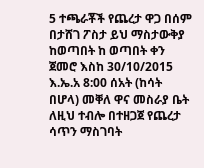5 ተጫራቾች የጨረታ ዋጋ በሰም በታሸገ ፖስታ ይህ ማስታውቅያ ከወጣበት ከ ወጣበት ቀን ጀመሮ እስከ 30/10/2015 እ.ኤ.አ 8:00 ሰአት (ከሳት በሆላ) መቐለ ዋና መስራያ ቤት ለዚህ ተብሎ በተዘጋጀ የጨረታ ሳጥን ማስገባት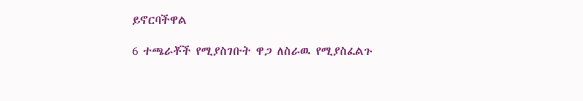ይኖርባችዋል

6 ተጫራቾች የሚያስገቡት ዋጋ ለስራዉ የሚያስፈልጉ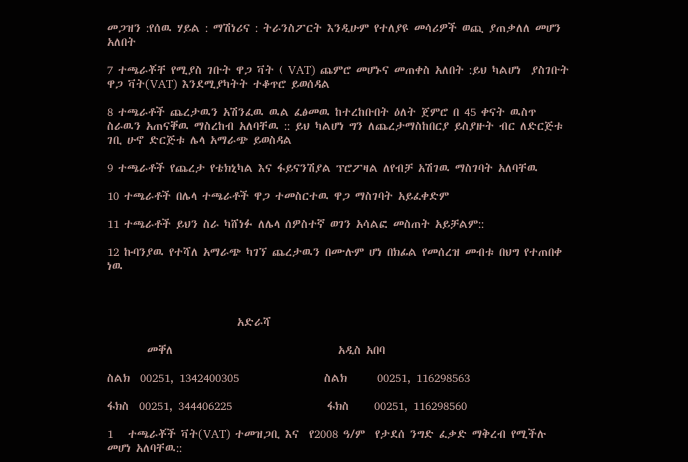መጋዝን :የሰዉ ሃይል : ማሽነሪና : ትራንስፖርት እንዲሁም የተለያዩ መሳሪዎች ወጪ ያጠቃለለ መሆን አለበት

7 ተጫራቾቸ የሚያስ ገቡት ዋጋ ቫት ( VAT) ጨምሮ መሆኑና መጠቀስ አለበት :ይህ ካልሆነ  ያስገቡት ዋጋ ቫት(VAT) እንደሚያካትት ተቆጥሮ ይወሰዳል

8 ተጫራቶች ጨረታዉን አሽንፈዉ ዉል ፈፅመዉ ከተረከቡበት ዕለት ጀምሮ በ 45 ቀናት ዉስጥ ስራዉን አጠናቐዉ ማስረከብ አለባቸዉ :: ይህ ካልሆነ ግን ለጨረታማስከበርያ ይስያዙት ብር ለድርጅቱ ገቢ ሁኖ ድርጅቱ ሌላ አማራጭ ይወስዳል

9 ተጫራቶች የጨረታ የቴክኒካል እና ፋይናንሽያል ፕሮፖዛል ለየብቻ አሽገዉ ማስገባት አለባቸዉ

10 ተጫራቶች በሌላ ተጫራቶች ዋጋ ተመስርተዉ ዋጋ ማስገባት አይፈቀድም

11 ተጫራቶች ይህን ስራ ካሸነፉ ለሌላ ሰዎስተኛ ወገን አሳልፎ መስጠት አይቻልም::

12 ኩባንያዉ የተሻለ አማራጭ ካገኘ ጨረታዉን በሙሉም ሆነ በክፊል የመሰረዝ መብቱ በህግ የተጠበቀ ነዉ



                          አድራሻ

        መቐለ                                 አዲስ አበባ

ስልክ  00251, 1342400305                 ስልክ      00251, 116298563

ፋክስ  00251, 344406225                   ፋክስ     00251, 116298560

1   ተጫራቾች ቫት(VAT) ተመዝጋቢ እና  የ2008 ዓ/ም  የታደሰ ንግድ ፈቃድ ማቅረብ የሚችሉ መሆነ አለባቸዉ::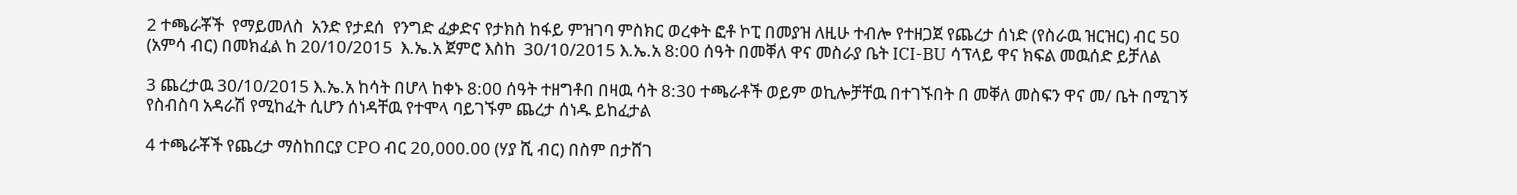2 ተጫራቾች  የማይመለስ  አንድ የታደሰ  የንግድ ፈቃድና የታክስ ከፋይ ምዝገባ ምስክር ወረቀት ፎቶ ኮፒ በመያዝ ለዚሁ ተብሎ የተዘጋጀ የጨረታ ሰነድ (የስራዉ ዝርዝር) ብር 50 (አምሳ ብር) በመክፈል ከ 20/10/2015  እ.ኤ.አ ጀምሮ እስከ  30/10/2015 እ.ኤ.አ 8:00 ሰዓት በመቐለ ዋና መስራያ ቤት ICI-BU ሳፕላይ ዋና ክፍል መዉሰድ ይቻለል

3 ጨረታዉ 30/10/2015 እ.ኤ.አ ከሳት በሆላ ከቀኑ 8:00 ሰዓት ተዘግቶበ በዛዉ ሳት 8:30 ተጫራቶች ወይም ወኪሎቻቸዉ በተገኙበት በ መቐለ መስፍን ዋና መ/ ቤት በሚገኝ  የስብስባ አዳራሽ የሚከፈት ሲሆን ሰነዳቸዉ የተሞላ ባይገኙም ጨረታ ሰነዱ ይከፈታል

4 ተጫራቾች የጨረታ ማስከበርያ CPO ብር 20,000.00 (ሃያ ሺ ብር) በስም በታሸገ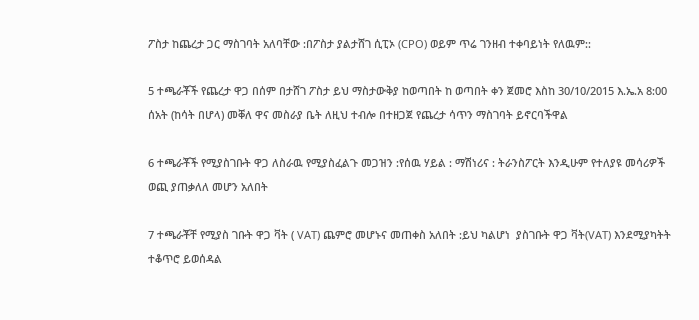ፖስታ ከጨረታ ጋር ማስገባት አለባቸው :በፖስታ ያልታሸገ ሲፒኦ (CPO) ወይም ጥሬ ገንዘብ ተቀባይነት የለዉም::

5 ተጫራቾች የጨረታ ዋጋ በሰም በታሸገ ፖስታ ይህ ማስታውቅያ ከወጣበት ከ ወጣበት ቀን ጀመሮ እስከ 30/10/2015 እ.ኤ.አ 8:00 ሰአት (ከሳት በሆላ) መቐለ ዋና መስራያ ቤት ለዚህ ተብሎ በተዘጋጀ የጨረታ ሳጥን ማስገባት ይኖርባችዋል

6 ተጫራቾች የሚያስገቡት ዋጋ ለስራዉ የሚያስፈልጉ መጋዝን :የሰዉ ሃይል : ማሽነሪና : ትራንስፖርት እንዲሁም የተለያዩ መሳሪዎች ወጪ ያጠቃለለ መሆን አለበት

7 ተጫራቾቸ የሚያስ ገቡት ዋጋ ቫት ( VAT) ጨምሮ መሆኑና መጠቀስ አለበት :ይህ ካልሆነ  ያስገቡት ዋጋ ቫት(VAT) እንደሚያካትት ተቆጥሮ ይወሰዳል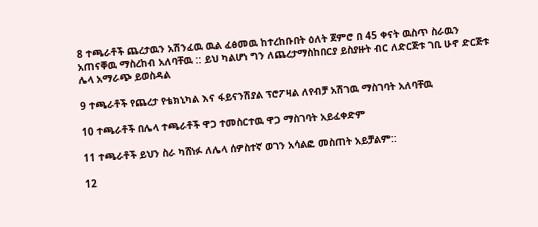8 ተጫራቶች ጨረታዉን አሽንፈዉ ዉል ፈፅመዉ ከተረከቡበት ዕለት ጀምሮ በ 45 ቀናት ዉስጥ ስራዉን አጠናቐዉ ማስረከብ አለባቸዉ :: ይህ ካልሆነ ግን ለጨረታማስከበርያ ይስያዙት ብር ለድርጅቱ ገቢ ሁኖ ድርጅቱ ሌላ አማራጭ ይወስዳል

9 ተጫራቶች የጨረታ የቴክኒካል እና ፋይናንሽያል ፕሮፖዛል ለየብቻ አሽገዉ ማስገባት አለባቸዉ

10 ተጫራቶች በሌላ ተጫራቶች ዋጋ ተመስርተዉ ዋጋ ማስገባት አይፈቀድም

11 ተጫራቶች ይህን ስራ ካሸነፉ ለሌላ ሰዎስተኛ ወገን አሳልፎ መስጠት አይቻልም::

12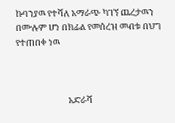ኩባንያዉ የተሻለ አማራጭ ካገኘ ጨረታዉን በሙሉም ሆነ በክፊል የመሰረዝ መብቱ በህግ የተጠበቀ ነዉ



                          አድራሻ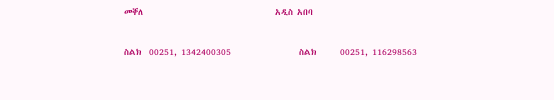መቐለ                                 አዲስ አበባ

ስልክ  00251, 1342400305                 ስልክ      00251, 116298563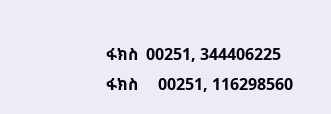ፋክስ  00251, 344406225                   ፋክስ     00251, 116298560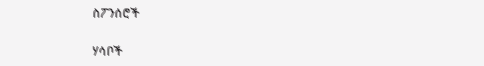ስፖንሰሮች

ሃሳቦች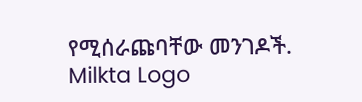የሚሰራጩባቸው መንገዶች.
Milkta Logo